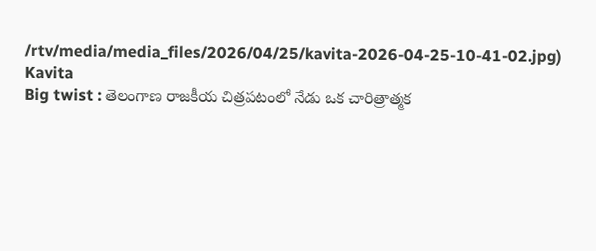/rtv/media/media_files/2026/04/25/kavita-2026-04-25-10-41-02.jpg)
Kavita
Big twist : తెలంగాణ రాజకీయ చిత్రపటంలో నేడు ఒక చారిత్రాత్మక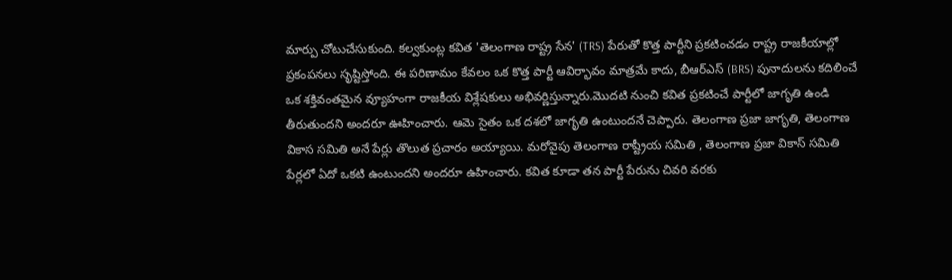మార్పు చోటుచేసుకుంది. కల్వకుంట్ల కవిత 'తెలంగాణ రాష్ట్ర సేన' (TRS) పేరుతో కొత్త పార్టీని ప్రకటించడం రాష్ట్ర రాజకీయాల్లో ప్రకంపనలు సృష్టిస్తోంది. ఈ పరిణామం కేవలం ఒక కొత్త పార్టీ ఆవిర్భావం మాత్రమే కాదు, బీఆర్ఎస్ (BRS) పునాదులను కదిలించే ఒక శక్తివంతమైన వ్యూహంగా రాజకీయ విశ్లేషకులు అభివర్ణిస్తున్నారు.మొదటి నుంచి కవిత ప్రకటించే పార్టీలో జాగృతి ఉండి తీరుతుందని అందరూ ఊహించారు. ఆమె సైతం ఒక దశలో జాగృతి ఉంటుందనే చెప్పారు. తెలంగాణ ప్రజా జాగృతి, తెలంగాణ వికాస సమితి అనే పేర్లు తొలుత ప్రచారం అయ్యాయి. మరోవైపు తెలంగాణ రాష్ట్రీయ సమితి , తెలంగాణ ప్రజా వికాస్ సమితి పేర్లలో ఏదో ఒకటి ఉంటుందని అందరూ ఉహించారు. కవిత కూడా తన పార్టీ పేరును చివరి వరకు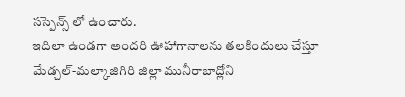సస్పెన్స్ లో ఉంచారు.
ఇదిలా ఉండగా అందరి ఊహాగానాలను తలకిందులు చేస్తూ మేడ్చల్-మల్కాజిగిరి జిల్లా మునీరాబాద్లోని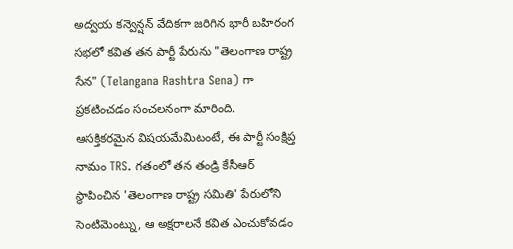అద్వయ కన్వెన్షన్ వేదికగా జరిగిన భారీ బహిరంగ సభలో కవిత తన పార్టీ పేరును "తెలంగాణ రాష్ట్ర సేన" (Telangana Rashtra Sena) గా ప్రకటించడం సంచలనంగా మారింది. ఆసక్తికరమైన విషయమేమిటంటే, ఈ పార్టీ సంక్షిప్త నామం TRS. గతంలో తన తండ్రి కేసీఆర్ స్థాపించిన 'తెలంగాణ రాష్ట్ర సమితి' పేరులోని సెంటిమెంట్ను, ఆ అక్షరాలనే కవిత ఎంచుకోవడం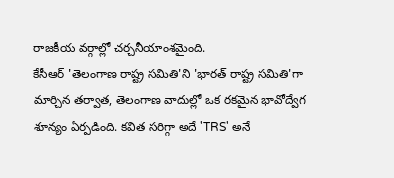రాజకీయ వర్గాల్లో చర్చనీయాంశమైంది.
కేసీఆర్ 'తెలంగాణ రాష్ట్ర సమితి'ని 'భారత్ రాష్ట్ర సమితి'గా మార్చిన తర్వాత, తెలంగాణ వాదుల్లో ఒక రకమైన భావోద్వేగ శూన్యం ఏర్పడింది. కవిత సరిగ్గా అదే 'TRS' అనే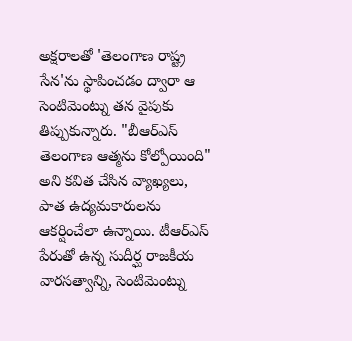అక్షరాలతో 'తెలంగాణ రాష్ట్ర సేన'ను స్థాపించడం ద్వారా ఆ సెంటిమెంట్ను తన వైపుకు తిప్పుకున్నారు. "బీఆర్ఎస్ తెలంగాణ ఆత్మను కోల్పోయింది" అని కవిత చేసిన వ్యాఖ్యలు, పాత ఉద్యమకారులను ఆకర్షించేలా ఉన్నాయి. టీఆర్ఎస్ పేరుతో ఉన్న సుదీర్ఘ రాజకీయ వారసత్వాన్ని, సెంటిమెంట్ను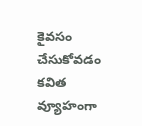కైవసం చేసుకోవడం కవిత వ్యూహంగా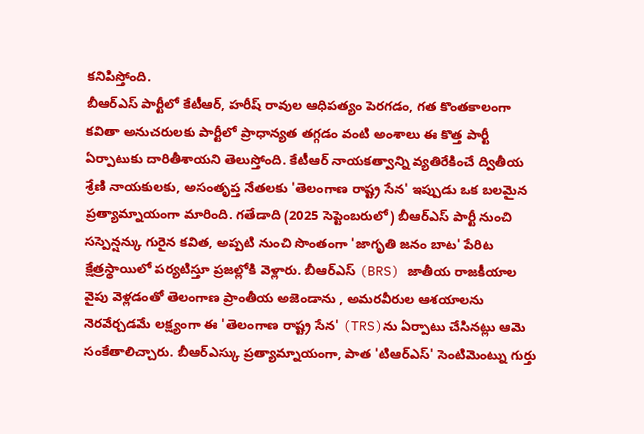కనిపిస్తోంది.
బీఆర్ఎస్ పార్టీలో కేటీఆర్, హరీష్ రావుల ఆధిపత్యం పెరగడం, గత కొంతకాలంగా కవితా అనుచరులకు పార్టీలో ప్రాధాన్యత తగ్గడం వంటి అంశాలు ఈ కొత్త పార్టీ ఏర్పాటుకు దారితీశాయని తెలుస్తోంది. కేటీఆర్ నాయకత్వాన్ని వ్యతిరేకించే ద్వితీయ శ్రేణి నాయకులకు, అసంతృప్త నేతలకు 'తెలంగాణ రాష్ట్ర సేన' ఇప్పుడు ఒక బలమైన ప్రత్యామ్నాయంగా మారింది. గతేడాది (2025 సెప్టెంబరులో) బీఆర్ఎస్ పార్టీ నుంచి సస్పెన్షన్కు గురైన కవిత, అప్పటి నుంచి సొంతంగా 'జాగృతి జనం బాట' పేరిట క్షేత్రస్థాయిలో పర్యటిస్తూ ప్రజల్లోకి వెళ్లారు. బీఆర్ఎస్ (BRS) జాతీయ రాజకీయాల వైపు వెళ్లడంతో తెలంగాణ ప్రాంతీయ అజెండాను , అమరవీరుల ఆశయాలను నెరవేర్చడమే లక్ష్యంగా ఈ 'తెలంగాణ రాష్ట్ర సేన' (TRS)ను ఏర్పాటు చేసినట్లు ఆమె సంకేతాలిచ్చారు. బీఆర్ఎస్కు ప్రత్యామ్నాయంగా, పాత 'టిఆర్ఎస్' సెంటిమెంట్ను గుర్తు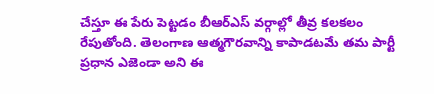చేస్తూ ఈ పేరు పెట్టడం బీఆర్ఎస్ వర్గాల్లో తీవ్ర కలకలం రేపుతోంది. తెలంగాణ ఆత్మగౌరవాన్ని కాపాడటమే తమ పార్టీ ప్రధాన ఎజెండా అని ఈ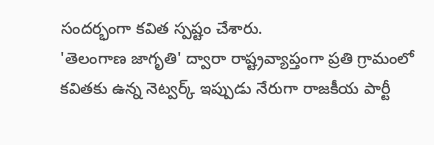సందర్భంగా కవిత స్పష్టం చేశారు.
'తెలంగాణ జాగృతి' ద్వారా రాష్ట్రవ్యాప్తంగా ప్రతి గ్రామంలో కవితకు ఉన్న నెట్వర్క్ ఇప్పుడు నేరుగా రాజకీయ పార్టీ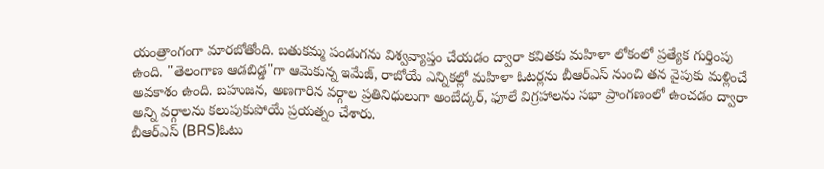యంత్రాంగంగా మారబోతోంది. బతుకమ్మ పండుగను విశ్వవ్యాప్తం చేయడం ద్వారా కవితకు మహిళా లోకంలో ప్రత్యేక గుర్తింపు ఉంది. "తెలంగాణ ఆడబిడ్డ"గా ఆమెకున్న ఇమేజ్, రాబోయే ఎన్నికల్లో మహిళా ఓటర్లను బీఆర్ఎస్ నుంచి తన వైపుకు మళ్లించే అవకాశం ఉంది. బహుజన, అణగారిన వర్గాల ప్రతినిధులుగా అంబేద్కర్, ఫూలే విగ్రహాలను సభా ప్రాంగణంలో ఉంచడం ద్వారా అన్ని వర్గాలను కలుపుకుపోయే ప్రయత్నం చేశారు.
బీఆర్ఎస్ (BRS)ఓటు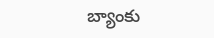బ్యాంకు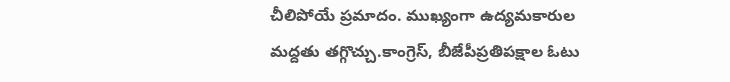చీలిపోయే ప్రమాదం. ముఖ్యంగా ఉద్యమకారుల మద్దతు తగ్గొచ్చు.కాంగ్రెస్, బీజేపీప్రతిపక్షాల ఓటు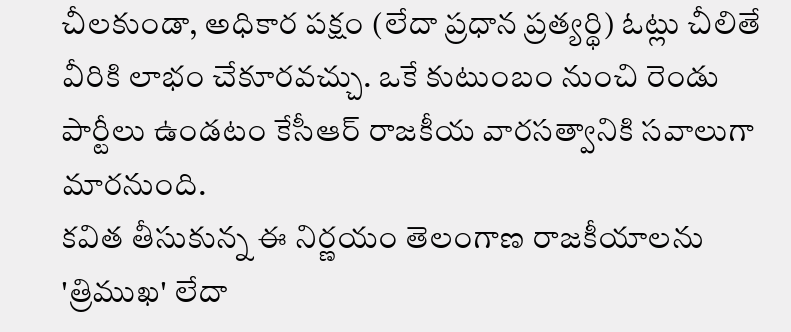చీలకుండా, అధికార పక్షం (లేదా ప్రధాన ప్రత్యర్థి) ఓట్లు చీలితే వీరికి లాభం చేకూరవచ్చు. ఒకే కుటుంబం నుంచి రెండు పార్టీలు ఉండటం కేసీఆర్ రాజకీయ వారసత్వానికి సవాలుగా మారనుంది.
కవిత తీసుకున్న ఈ నిర్ణయం తెలంగాణ రాజకీయాలను 'త్రిముఖ' లేదా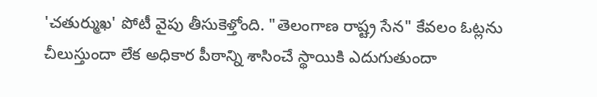'చతుర్ముఖ' పోటీ వైపు తీసుకెళ్తోంది. "తెలంగాణ రాష్ట్ర సేన" కేవలం ఓట్లను చీలుస్తుందా లేక అధికార పీఠాన్ని శాసించే స్థాయికి ఎదుగుతుందా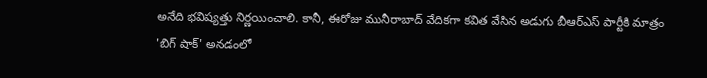అనేది భవిష్యత్తు నిర్ణయించాలి. కానీ, ఈరోజు మునీరాబాద్ వేదికగా కవిత వేసిన అడుగు బీఆర్ఎస్ పార్టీకి మాత్రం 'బిగ్ షాక్' అనడంలో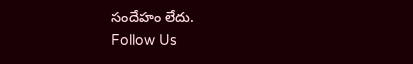సందేహం లేదు.
Follow Us